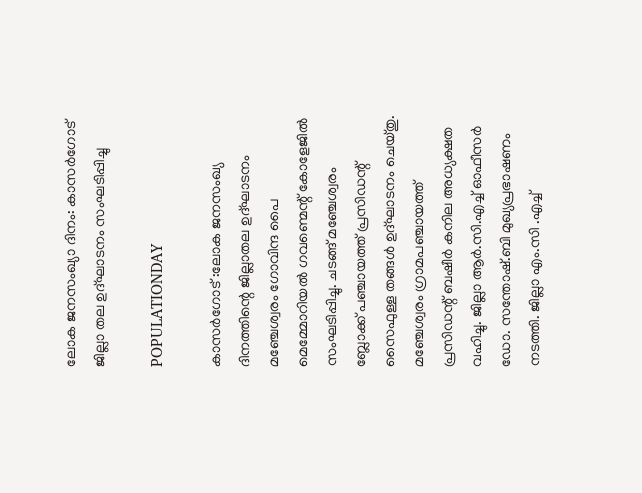ലോക ജനസംഖ്യാ ദിനം: കാസർഗോട് ജില്ലാ തല ഉദ്ഘാടനം സംഘടിപ്പിച്ചു

POPULATIONDAY

കാസർഗോട് :ലോക ജനസംഖ്യ ദിനത്തിന്റെ ജില്ലാതല ഉദ്ഘാടനം മഞ്ചേശ്വരം ഗോവിന്ദ പൈ മെമ്മോറിയല്‍ ഗവണ്മെന്റ് കോളേജില്‍ സംഘടിപ്പിച്ചു. ചടങ്ങ് മഞ്ചേശ്വരം ബ്ലോക്ക് പഞ്ചായത്ത് പ്രസിഡന്റ് സൈഫുള്ള തങ്ങള്‍ ഉദ്ഘാടനം ചെയ്തു. മഞ്ചേശ്വരം ഗ്രാമപഞ്ചായത്ത് പ്രസിഡന്റ് ബഷീര്‍ കനില അധ്യക്ഷത വഹിച്ചു. ജില്ലാ ആര്‍.സി.എച്ച് ഓഫീസര്‍ ഡോ. സന്തോഷ്.ബി മുഖ്യപ്രഭാഷണം നടത്തി. ജില്ലാ എം.സി .എച്ച്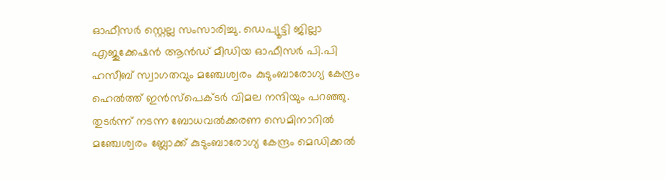ഓഫീസര്‍ സ്റ്റെല്ല സംസാരിച്ചു. ഡെപ്യൂട്ടി ജില്ലാ എജുക്കേഷന്‍ ആന്‍ഡ് മീഡിയ ഓഫീസര്‍ പി.പി ഹസീബ് സ്വാഗതവും മഞ്ചേശ്വരം കുടുംബാരോഗ്യ കേന്ദ്രം ഹെല്‍ത്ത് ഇന്‍സ്പെക്ടര്‍ വിമല നന്ദിയും പറഞ്ഞു. തുടര്‍ന്ന് നടന്ന ബോധവല്‍ക്കരണ സെമിനാറില്‍ മഞ്ചേശ്വരം ബ്ലോക്ക് കുടുംബാരോഗ്യ കേന്ദ്രം മെഡിക്കല്‍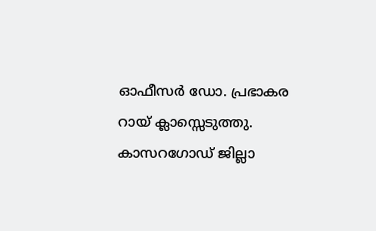ഓഫീസര്‍ ഡോ. പ്രഭാകര റായ് ക്ലാസ്സെടുത്തു. കാസറഗോഡ് ജില്ലാ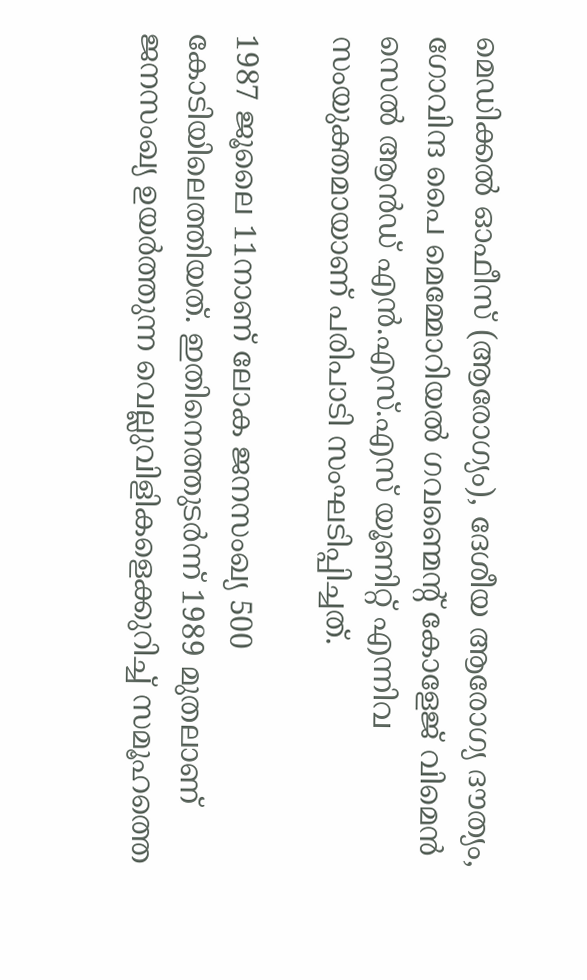മെഡിക്കല്‍ ഓഫീസ് (ആരോഗ്യം), ദേശീയ ആരോഗ്യ ദൗത്യം, ഗോവിന്ദ പൈ മെമ്മോറിയല്‍ ഗവണ്മെന്റ് കോളേജ് വിമെന്‍ സെല്‍ ആന്‍ഡ് എന്‍.എസ്.എസ് യൂണിറ്റ് എന്നിവ സംയുക്തമായാണ് പരിപാടി സംഘടിപ്പിച്ചത്.

1987 ജൂലൈ 11നാണ് ലോക ജനസംഖ്യ 500 കോടിയിലെത്തിയത്. ഇതിനെത്തുടര്‍ന്ന് 1989 മുതലാണ് ജനസംഖ്യ ഉയര്‍ത്തുന്ന വെല്ലുവിളികളെക്കുറിച്ച് സമൂഹത്തെ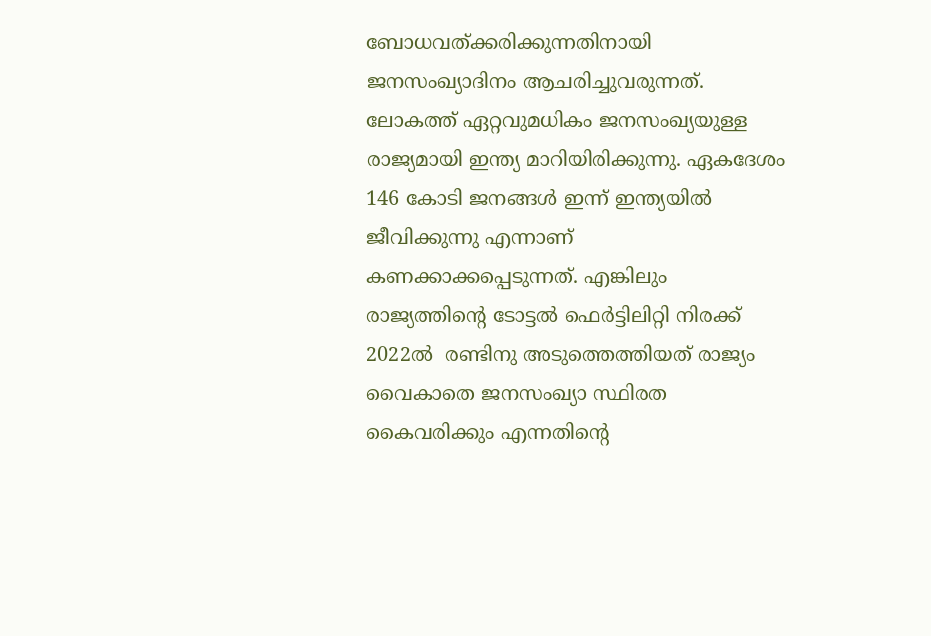ബോധവത്ക്കരിക്കുന്നതിനായി ജനസംഖ്യാദിനം ആചരിച്ചുവരുന്നത്.  ലോകത്ത് ഏറ്റവുമധികം ജനസംഖ്യയുള്ള രാജ്യമായി ഇന്ത്യ മാറിയിരിക്കുന്നു. ഏകദേശം 146 കോടി ജനങ്ങള്‍ ഇന്ന് ഇന്ത്യയില്‍ ജീവിക്കുന്നു എന്നാണ് കണക്കാക്കപ്പെടുന്നത്. എങ്കിലും രാജ്യത്തിന്റെ ടോട്ടല്‍ ഫെര്‍ട്ടിലിറ്റി നിരക്ക് 2022ല്‍  രണ്ടിനു അടുത്തെത്തിയത് രാജ്യം വൈകാതെ ജനസംഖ്യാ സ്ഥിരത കൈവരിക്കും എന്നതിന്റെ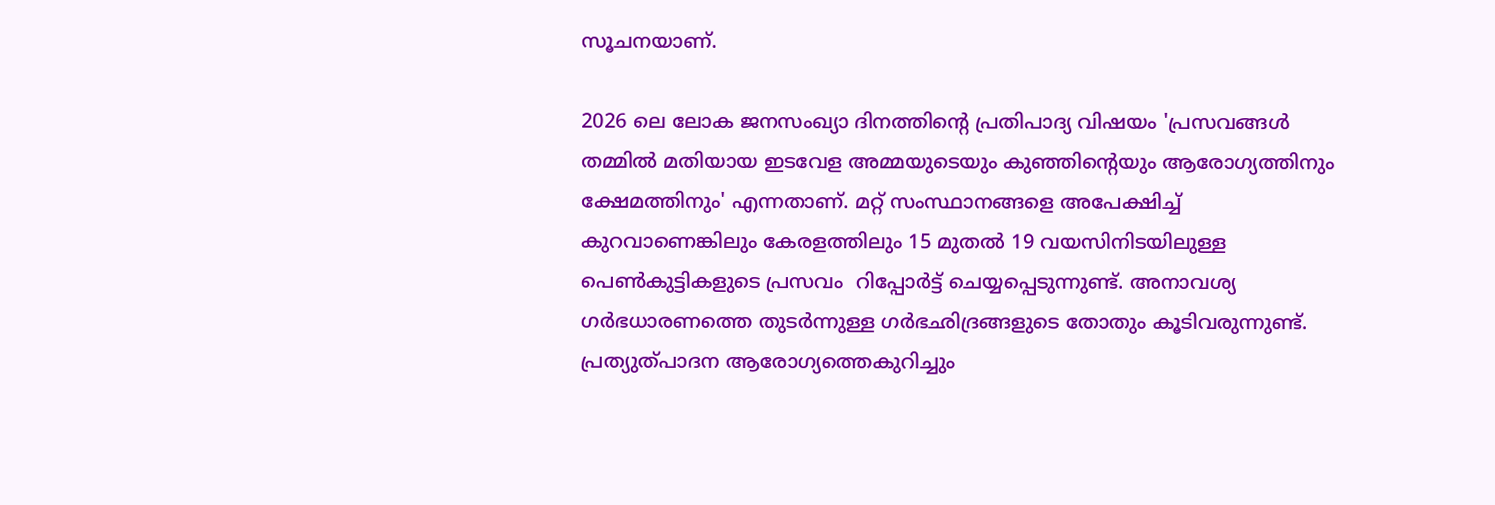സൂചനയാണ്.

2026 ലെ ലോക ജനസംഖ്യാ ദിനത്തിന്റെ പ്രതിപാദ്യ വിഷയം 'പ്രസവങ്ങള്‍ തമ്മില്‍ മതിയായ ഇടവേള അമ്മയുടെയും കുഞ്ഞിന്റെയും ആരോഗ്യത്തിനും ക്ഷേമത്തിനും' എന്നതാണ്. മറ്റ് സംസ്ഥാനങ്ങളെ അപേക്ഷിച്ച് കുറവാണെങ്കിലും കേരളത്തിലും 15 മുതല്‍ 19 വയസിനിടയിലുള്ള പെണ്‍കുട്ടികളുടെ പ്രസവം  റിപ്പോര്‍ട്ട് ചെയ്യപ്പെടുന്നുണ്ട്. അനാവശ്യ ഗര്‍ഭധാരണത്തെ തുടര്‍ന്നുള്ള ഗര്‍ഭഛിദ്രങ്ങളുടെ തോതും കൂടിവരുന്നുണ്ട്. പ്രത്യുത്പാദന ആരോഗ്യത്തെകുറിച്ചും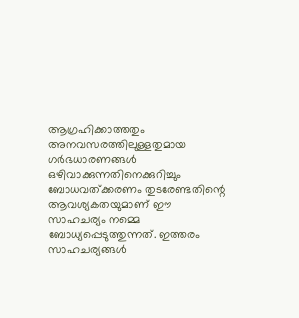ആഗ്രഹിക്കാത്തതും അനവസരത്തിലുള്ളതുമായ ഗര്‍ഭധാരണങ്ങള്‍  ഒഴിവാക്കുന്നതിനെക്കുറിച്ചും ബോധവത്ക്കരണം തുടരേണ്ടതിന്റെ ആവശ്യകതയുമാണ് ഈ സാഹചര്യം നമ്മെ ബോധ്യപ്പെടുത്തുന്നത്. ഇത്തരം സാഹചര്യങ്ങള്‍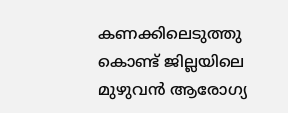കണക്കിലെടുത്തു കൊണ്ട് ജില്ലയിലെ മുഴുവന്‍ ആരോഗ്യ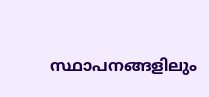സ്ഥാപനങ്ങളിലും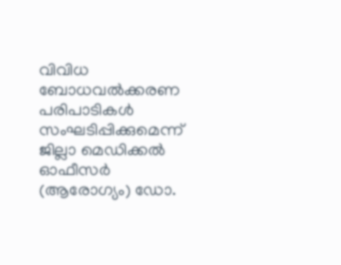വിവിധ ബോധവല്‍ക്കരണ പരിപാടികള്‍ സംഘടിപ്പിക്കുമെന്ന് ജില്ലാ മെഡിക്കല്‍ ഓഫീസര്‍ (ആരോഗ്യം) ഡോ.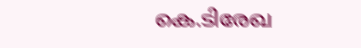കെ.ടിരേഖ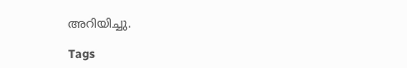അറിയിച്ചു.

Tags